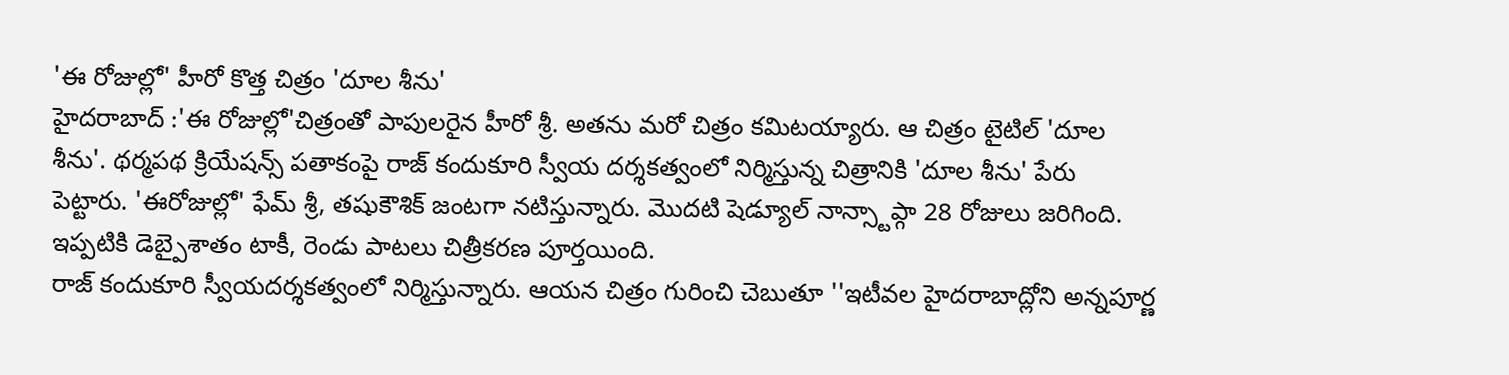'ఈ రోజుల్లో' హీరో కొత్త చిత్రం 'దూల శీను'
హైదరాబాద్ :'ఈ రోజుల్లో'చిత్రంతో పాపులరైన హీరో శ్రీ. అతను మరో చిత్రం కమిటయ్యారు. ఆ చిత్రం టైటిల్ 'దూల శీను'. థర్మపథ క్రియేషన్స్ పతాకంపై రాజ్ కందుకూరి స్వీయ దర్శకత్వంలో నిర్మిస్తున్న చిత్రానికి 'దూల శీను' పేరు పెట్టారు. 'ఈరోజుల్లో' ఫేమ్ శ్రీ, తషుకౌశిక్ జంటగా నటిస్తున్నారు. మొదటి షెడ్యూల్ నాన్స్టాప్గా 28 రోజులు జరిగింది. ఇప్పటికి డెబ్పైశాతం టాకీ, రెండు పాటలు చిత్రీకరణ పూర్తయింది.
రాజ్ కందుకూరి స్వీయదర్శకత్వంలో నిర్మిస్తున్నారు. ఆయన చిత్రం గురించి చెబుతూ ''ఇటీవల హైదరాబాద్లోని అన్నపూర్ణ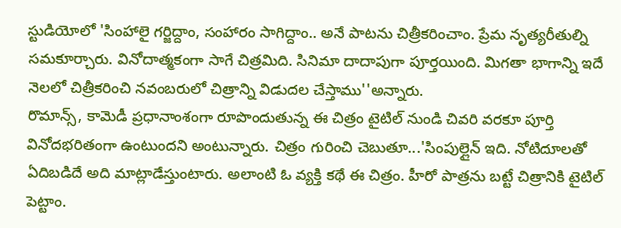స్టుడియోలో 'సింహాలై గర్జిద్దాం, సంహారం సాగిద్దాం.. అనే పాటను చిత్రీకరించాం. ప్రేమ నృత్యరీతుల్ని సమకూర్చారు. వినోదాత్మకంగా సాగే చిత్రమిది. సినిమా దాదాపుగా పూర్తయింది. మిగతా భాగాన్ని ఇదే నెలలో చిత్రీకరించి నవంబరులో చిత్రాన్ని విడుదల చేస్తాము''అన్నారు.
రొమాన్స్, కామెడీ ప్రధానాంశంగా రూపొందుతున్న ఈ చిత్రం టైటిల్ నుండి చివరి వరకూ పూర్తి వినోదభరితంగా ఉంటుందని అంటున్నారు. చిత్రం గురించి చెబుతూ...'సింపుల్లైన్ ఇది. నోటిదూలతో ఏదిబడిదే అది మాట్లాడేస్తుంటారు. అలాంటి ఓ వ్యక్తి కథే ఈ చిత్రం. హీరో పాత్రను బట్టే చిత్రానికి టైటిల్ పెట్టాం.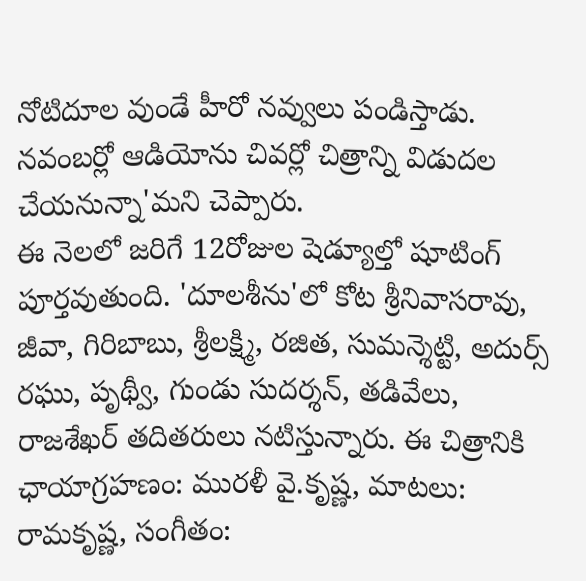నోటిదూల వుండే హీరో నవ్వులు పండిస్తాడు. నవంబర్లో ఆడియోను చివర్లో చిత్రాన్ని విడుదల చేయనున్నా'మని చెప్పారు.
ఈ నెలలో జరిగే 12రోజుల షెడ్యూల్తో షూటింగ్ పూర్తవుతుంది. 'దూలశీను'లో కోట శ్రీనివాసరావు, జీవా, గిరిబాబు, శ్రీలక్ష్మి, రజిత, సుమన్శెట్టి, అదుర్స్ రఘు, పృథ్వీ, గుండు సుదర్శన్, తడివేలు, రాజశేఖర్ తదితరులు నటిస్తున్నారు. ఈ చిత్రానికి ఛాయాగ్రహణం: మురళీ వై.కృష్ణ, మాటలు: రామకృష్ణ, సంగీతం: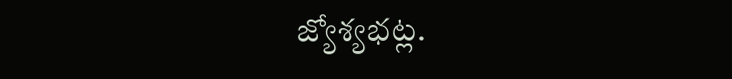జ్యోశ్యభట్ల.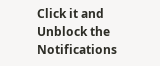Click it and Unblock the Notifications